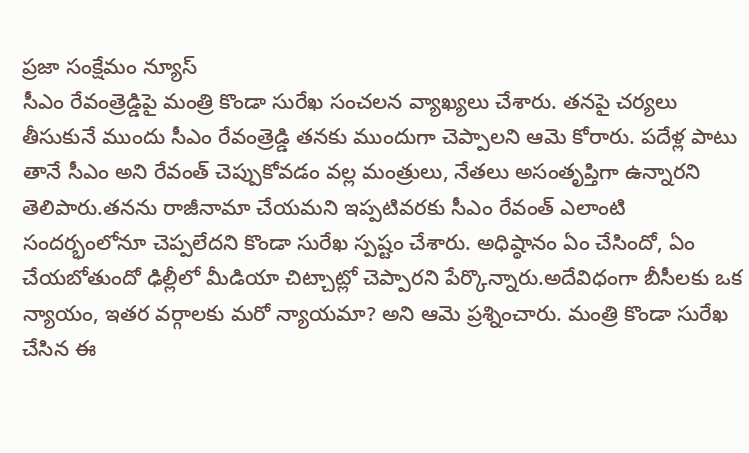ప్రజా సంక్షేమం న్యూస్
సీఎం రేవంత్రెడ్డిపై మంత్రి కొండా సురేఖ సంచలన వ్యాఖ్యలు చేశారు. తనపై చర్యలు తీసుకునే ముందు సీఎం రేవంత్రెడ్డి తనకు ముందుగా చెప్పాలని ఆమె కోరారు. పదేళ్ల పాటు తానే సీఎం అని రేవంత్ చెప్పుకోవడం వల్ల మంత్రులు, నేతలు అసంతృప్తిగా ఉన్నారని తెలిపారు.తనను రాజీనామా చేయమని ఇప్పటివరకు సీఎం రేవంత్ ఎలాంటి సందర్భంలోనూ చెప్పలేదని కొండా సురేఖ స్పష్టం చేశారు. అధిష్ఠానం ఏం చేసిందో, ఏం చేయబోతుందో ఢిల్లీలో మీడియా చిట్చాట్లో చెప్పారని పేర్కొన్నారు.అదేవిధంగా బీసీలకు ఒక న్యాయం, ఇతర వర్గాలకు మరో న్యాయమా? అని ఆమె ప్రశ్నించారు. మంత్రి కొండా సురేఖ చేసిన ఈ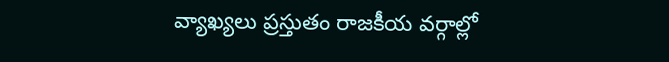వ్యాఖ్యలు ప్రస్తుతం రాజకీయ వర్గాల్లో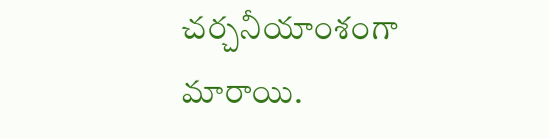చర్చనీయాంశంగా మారాయి.